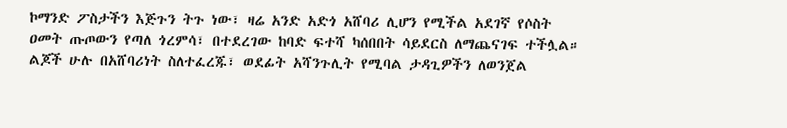ኮማንድ ፖስታችን እጅጉን ትጉ ነው፣ ዛሬ አንድ አድጎ አሸባሪ ሊሆን የሚችል አደገኛ የሶስት ዐመት ጡጦውን የጣለ ጎረምሳ፣ በተደረገው ከባድ ፍተሻ ካሰበበት ሳይደርስ ለማጨናገፍ ተችሏል። ልጆች ሁሉ በአሸባሪነት ስለተፈረጁ፣ ወደፊት አሻንጉሊት የሚባል ታዳጊዎችን ለወንጀል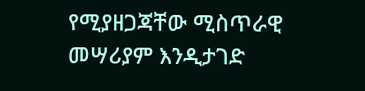የሚያዘጋጃቸው ሚስጥራዊ መሣሪያም እንዲታገድ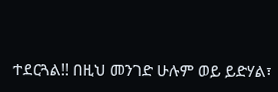ተደርጓል!! በዚህ መንገድ ሁሉም ወይ ይድሃል፣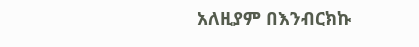አለዚያም በእንብርክኩ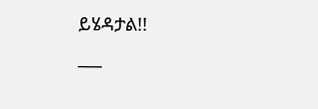ይሄዳታል!!
___